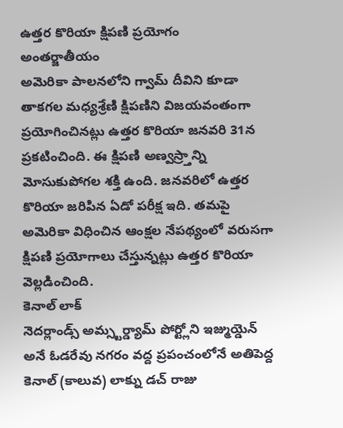ఉత్తర కొరియా క్షిపణి ప్రయోగం
అంతర్జాతీయం
అమెరికా పాలనలోని గ్వామ్ దీవిని కూడా తాకగల మధ్యశ్రేణి క్షిపణిని విజయవంతంగా ప్రయోగించినట్లు ఉత్తర కొరియా జనవరి 31న ప్రకటించింది. ఈ క్షిపణి అణ్వస్ర్తాన్ని మోసుకుపోగల శక్తి ఉంది. జనవరిలో ఉత్తర కొరియా జరిపిన ఏడో పరీక్ష ఇది. తమపై అమెరికా విధించిన ఆంక్షల నేపథ్యంలో వరుసగా క్షిపణి ప్రయోగాలు చేస్తున్నట్లు ఉత్తర కొరియా వెల్లడించింది.
కెనాల్ లాక్
నెదర్లాండ్స్ అమ్స్టర్డ్యామ్ పోర్ట్లోని ఇజ్ముయ్డెన్ అనే ఓడరేవు నగరం వద్ద ప్రపంచంలోనే అతిపెద్ద కెనాల్ (కాలువ) లాక్ను డచ్ రాజు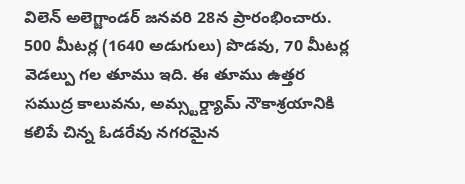విలెన్ అలెగ్జాండర్ జనవరి 28న ప్రారంభించారు. 500 మీటర్ల (1640 అడుగులు) పొడవు, 70 మీటర్ల వెడల్పు గల తూము ఇది. ఈ తూము ఉత్తర సముద్ర కాలువను, అమ్స్టర్డ్యామ్ నౌకాశ్రయానికి కలిపే చిన్న ఓడరేవు నగరమైన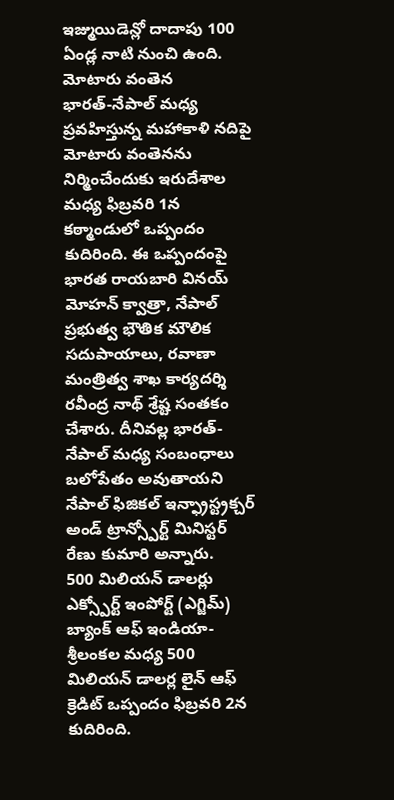ఇజ్ముయిడెన్లో దాదాపు 100 ఏండ్ల నాటి నుంచి ఉంది.
మోటారు వంతెన
భారత్-నేపాల్ మధ్య ప్రవహిస్తున్న మహాకాళి నదిపై మోటారు వంతెనను నిర్మించేందుకు ఇరుదేశాల మధ్య ఫిబ్రవరి 1న కఠ్మాండులో ఒప్పందం కుదిరింది. ఈ ఒప్పందంపై భారత రాయబారి వినయ్ మోహన్ క్వాత్రా, నేపాల్ ప్రభుత్వ భౌతిక మౌలిక సదుపాయాలు, రవాణా మంత్రిత్వ శాఖ కార్యదర్శి రవీంద్ర నాథ్ శ్రేష్ట సంతకం చేశారు. దీనివల్ల భారత్-నేపాల్ మధ్య సంబంధాలు బలోపేతం అవుతాయని నేపాల్ ఫిజికల్ ఇన్ఫ్రాస్ట్రక్చర్ అండ్ ట్రాన్స్పోర్ట్ మినిస్టర్ రేణు కుమారి అన్నారు.
500 మిలియన్ డాలర్లు
ఎక్స్పోర్ట్ ఇంపోర్ట్ (ఎగ్జిమ్) బ్యాంక్ ఆఫ్ ఇండియా-శ్రీలంకల మధ్య 500 మిలియన్ డాలర్ల లైన్ ఆఫ్ క్రెడిట్ ఒప్పందం ఫిబ్రవరి 2న కుదిరింది.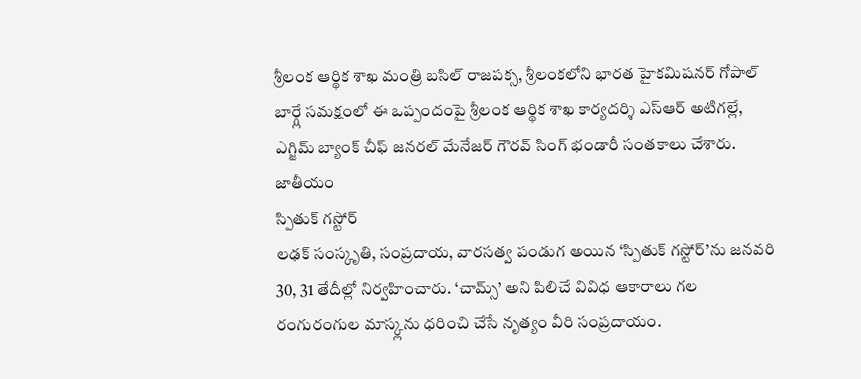శ్రీలంక ఆర్థిక శాఖ మంత్రి బసిల్ రాజపక్స, శ్రీలంకలోని భారత హైకమిషనర్ గోపాల్ బార్గ్లే సమక్షంలో ఈ ఒప్పందంపై శ్రీలంక ఆర్థిక శాఖ కార్యదర్శి ఎస్ఆర్ అటిగల్లే, ఎగ్జిమ్ బ్యాంక్ చీఫ్ జనరల్ మేనేజర్ గౌరవ్ సింగ్ భండారీ సంతకాలు చేశారు.
జాతీయం
స్పితుక్ గస్టోర్
లఢక్ సంస్కృతి, సంప్రదాయ, వారసత్వ పండుగ అయిన ‘స్పితుక్ గస్టోర్’ను జనవరి 30, 31 తేదీల్లో నిర్వహించారు. ‘చామ్స్’ అని పిలిచే వివిధ ఆకారాలు గల రంగురంగుల మాస్క్లను ధరించి చేసే నృత్యం వీరి సంప్రదాయం.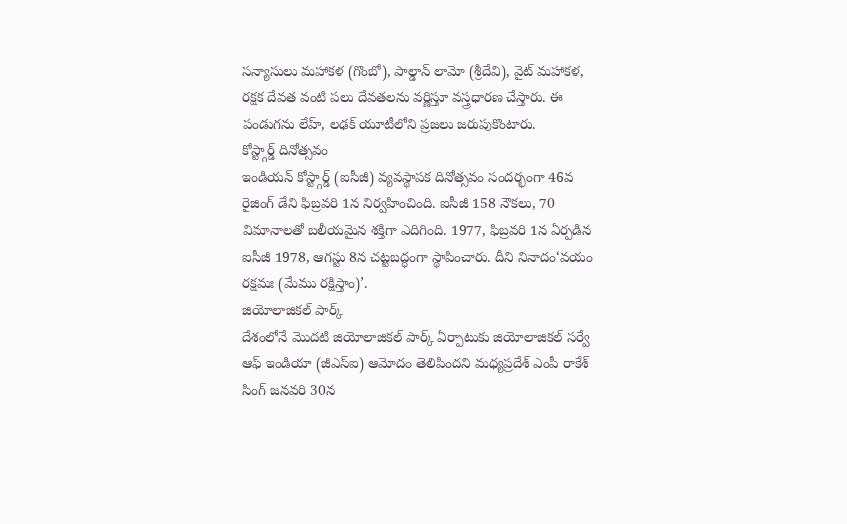సన్యాసులు మహాకళ (గొంబో), పాల్డాన్ లామో (శ్రీదేవి), వైట్ మహాకళ, రక్షక దేవత వంటి పలు దేవతలను వర్ణిస్తూ వస్త్రధారణ చేస్తారు. ఈ పండుగను లేహ్, లఢక్ యూటీలోని ప్రజలు జరుపుకొంటారు.
కోస్ట్గార్డ్ దినోత్సవం
ఇండియన్ కోస్ట్గార్డ్ (ఐసీజీ) వ్యవస్థాపక దినోత్సవం సందర్భంగా 46వ రైజింగ్ డేని ఫిబ్రవరి 1న నిర్వహించింది. ఐసీజీ 158 నౌకలు, 70 విమానాలతో బలీయమైన శక్తిగా ఎదిగింది. 1977, ఫిబ్రవరి 1న ఏర్పడిన ఐసీజీ 1978, ఆగస్టు 8న చట్టబద్ధంగా స్థాపించారు. దీని నినాదం‘వయం రక్షమః (మేము రక్షిస్తాం)’.
జియోలాజికల్ పార్క్
దేశంలోనే మొదటి జియోలాజికల్ పార్క్ ఏర్పాటుకు జియోలాజికల్ సర్వే ఆఫ్ ఇండియా (జీఎస్ఐ) ఆమోదం తెలిపిందని మధ్యప్రదేశ్ ఎంపీ రాకేశ్ సింగ్ జనవరి 30న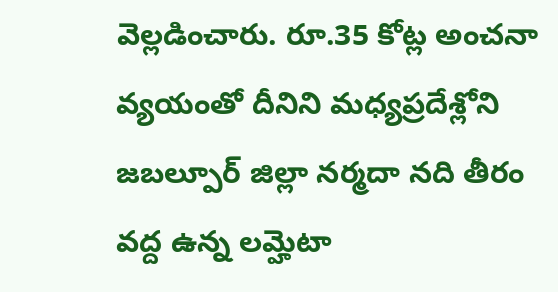వెల్లడించారు. రూ.35 కోట్ల అంచనా వ్యయంతో దీనిని మధ్యప్రదేశ్లోని జబల్పూర్ జిల్లా నర్మదా నది తీరం వద్ద ఉన్న లమ్హెటా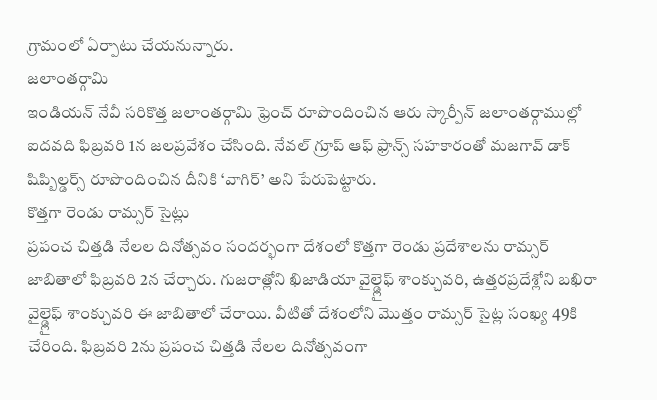గ్రామంలో ఏర్పాటు చేయనున్నారు.
జలాంతర్గామి
ఇండియన్ నేవీ సరికొత్త జలాంతర్గామి ఫ్రెంచ్ రూపొందించిన ఆరు స్కార్పీన్ జలాంతర్గాముల్లో ఐదవది ఫిబ్రవరి 1న జలప్రవేశం చేసింది. నేవల్ గ్రూప్ ఆఫ్ ఫ్రాన్స్ సహకారంతో మజగావ్ డాక్ షిప్బిల్డర్స్ రూపొందించిన దీనికి ‘వాగిర్’ అని పేరుపెట్టారు.
కొత్తగా రెండు రామ్సర్ సైట్లు
ప్రపంచ చిత్తడి నేలల దినోత్సవం సందర్భంగా దేశంలో కొత్తగా రెండు ప్రదేశాలను రామ్సర్ జాబితాలో ఫిబ్రవరి 2న చేర్చారు. గుజరాత్లోని ఖిజాడియా వైల్డ్లైఫ్ శాంక్చువరి, ఉత్తరప్రదేశ్లోని బఖిరా వైల్డ్లైఫ్ శాంక్చువరి ఈ జాబితాలో చేరాయి. వీటితో దేశంలోని మొత్తం రామ్సర్ సైట్ల సంఖ్య 49కి చేరింది. ఫిబ్రవరి 2ను ప్రపంచ చిత్తడి నేలల దినోత్సవంగా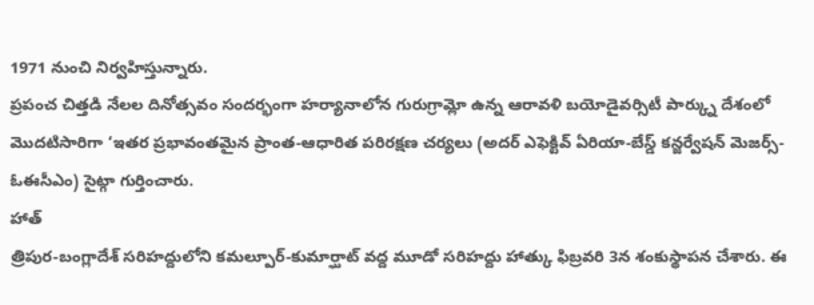1971 నుంచి నిర్వహిస్తున్నారు.
ప్రపంచ చిత్తడి నేలల దినోత్సవం సందర్భంగా హర్యానాలోన గురుగ్రామ్లో ఉన్న ఆరావళి బయోడైవర్సిటీ పార్క్ను దేశంలో మొదటిసారిగా ‘ఇతర ప్రభావంతమైన ప్రాంత-ఆధారిత పరిరక్షణ చర్యలు (అదర్ ఎఫెక్టివ్ ఏరియా-బేస్డ్ కన్జర్వేషన్ మెజర్స్-ఓఈసీఎం) సైట్గా గుర్తించారు.
హాత్
త్రిపుర-బంగ్లాదేశ్ సరిహద్దులోని కమల్పూర్-కుమార్ఘాట్ వద్ద మూడో సరిహద్దు హాత్కు ఫిబ్రవరి 3న శంకుస్థాపన చేశారు. ఈ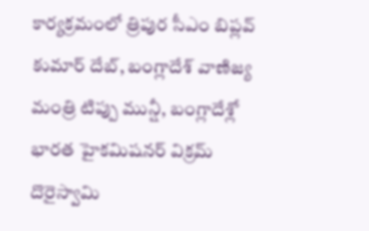కార్యక్రమంలో త్రిపుర సీఎం బిప్లవ్ కుమార్ దేబ్, బంగ్లాదేశ్ వాణిజ్య మంత్రి టిప్పు మున్షీ, బంగ్లాదేశ్లో భారత హైకమిషనర్ విక్రమ్ దొరైస్వామి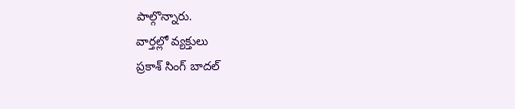పాల్గొన్నారు.
వార్తల్లో వ్యక్తులు
ప్రకాశ్ సింగ్ బాదల్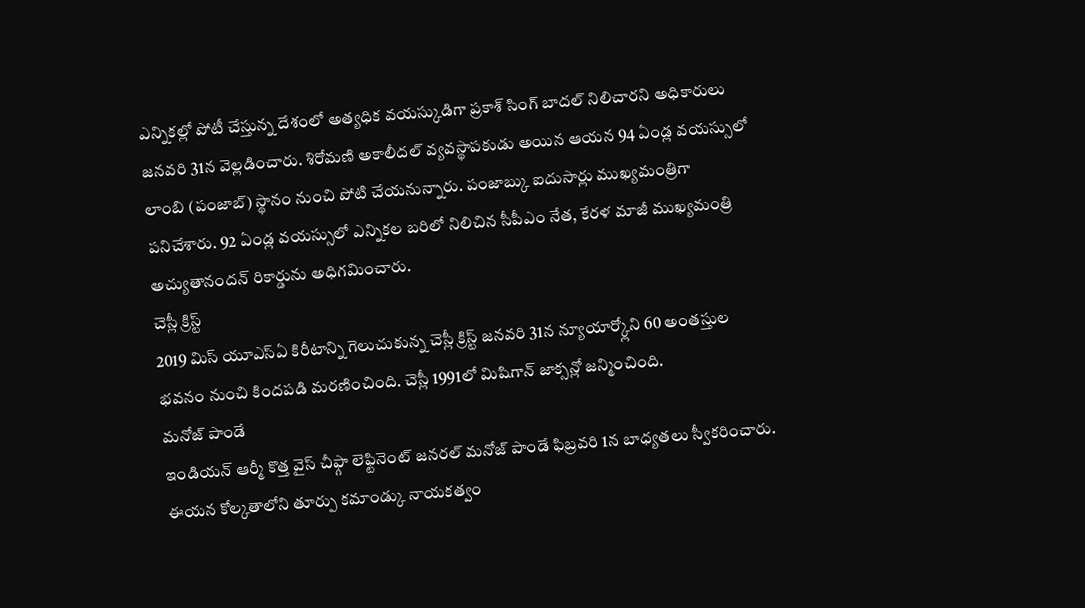ఎన్నికల్లో పోటీ చేస్తున్న దేశంలో అత్యధిక వయస్కుడిగా ప్రకాశ్ సింగ్ బాదల్ నిలిచారని అధికారులు జనవరి 31న వెల్లడించారు. శిరోమణి అకాలీదల్ వ్యవస్థాపకుడు అయిన ఆయన 94 ఏండ్ల వయస్సులో లాంబి (పంజాబ్) స్థానం నుంచి పోటి చేయనున్నారు. పంజాబ్కు ఐదుసార్లు ముఖ్యమంత్రిగా పనిచేశారు. 92 ఏండ్ల వయస్సులో ఎన్నికల బరిలో నిలిచిన సీపీఎం నేత, కేరళ మాజీ ముఖ్యమంత్రి అచ్యుతానందన్ రికార్డును అధిగమించారు.
చెస్లీ క్రిస్ట్
2019 మిస్ యూఎస్ఏ కిరీటాన్ని గెలుచుకున్న చెస్లీ క్రిస్ట్ జనవరి 31న న్యూయార్క్లోని 60 అంతస్తుల భవనం నుంచి కిందపడి మరణించింది. చెస్లీ 1991లో మిషిగాన్ జాక్సన్లో జన్మించింది.
మనోజ్ పాండే
ఇండియన్ ఆర్మీ కొత్త వైస్ చీఫ్గా లెఫ్టినెంట్ జనరల్ మనోజ్ పాండే ఫిబ్రవరి 1న బాధ్యతలు స్వీకరించారు. ఈయన కోల్కతాలోని తూర్పు కమాండ్కు నాయకత్వం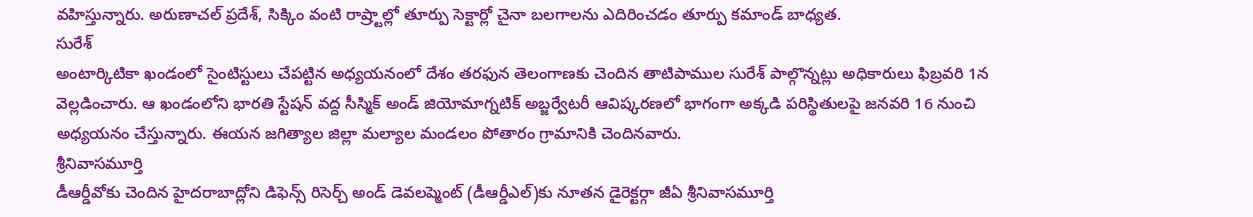వహిస్తున్నారు. అరుణాచల్ ప్రదేశ్, సిక్కిం వంటి రాష్ర్టాల్లో తూర్పు సెక్టార్లో చైనా బలగాలను ఎదిరించడం తూర్పు కమాండ్ బాధ్యత.
సురేశ్
అంటార్కిటికా ఖండంలో సైంటిస్టులు చేపట్టిన అధ్యయనంలో దేశం తరఫున తెలంగాణకు చెందిన తాటిపాముల సురేశ్ పాల్గొన్నట్లు అధికారులు ఫిబ్రవరి 1న వెల్లడించారు. ఆ ఖండంలోని భారతి స్టేషన్ వద్ద సీస్మిక్ అండ్ జియోమాగ్నటిక్ అబ్జర్వేటరీ ఆవిష్కరణలో భాగంగా అక్కడి పరిస్థితులపై జనవరి 16 నుంచి అధ్యయనం చేస్తున్నారు. ఈయన జగిత్యాల జిల్లా మల్యాల మండలం పోతారం గ్రామానికి చెందినవారు.
శ్రీనివాసమూర్తి
డీఆర్డీవోకు చెందిన హైదరాబాద్లోని డిఫెన్స్ రిసెర్చ్ అండ్ డెవలప్మెంట్ (డీఆర్డీఎల్)కు నూతన డైరెక్టర్గా జీఏ శ్రీనివాసమూర్తి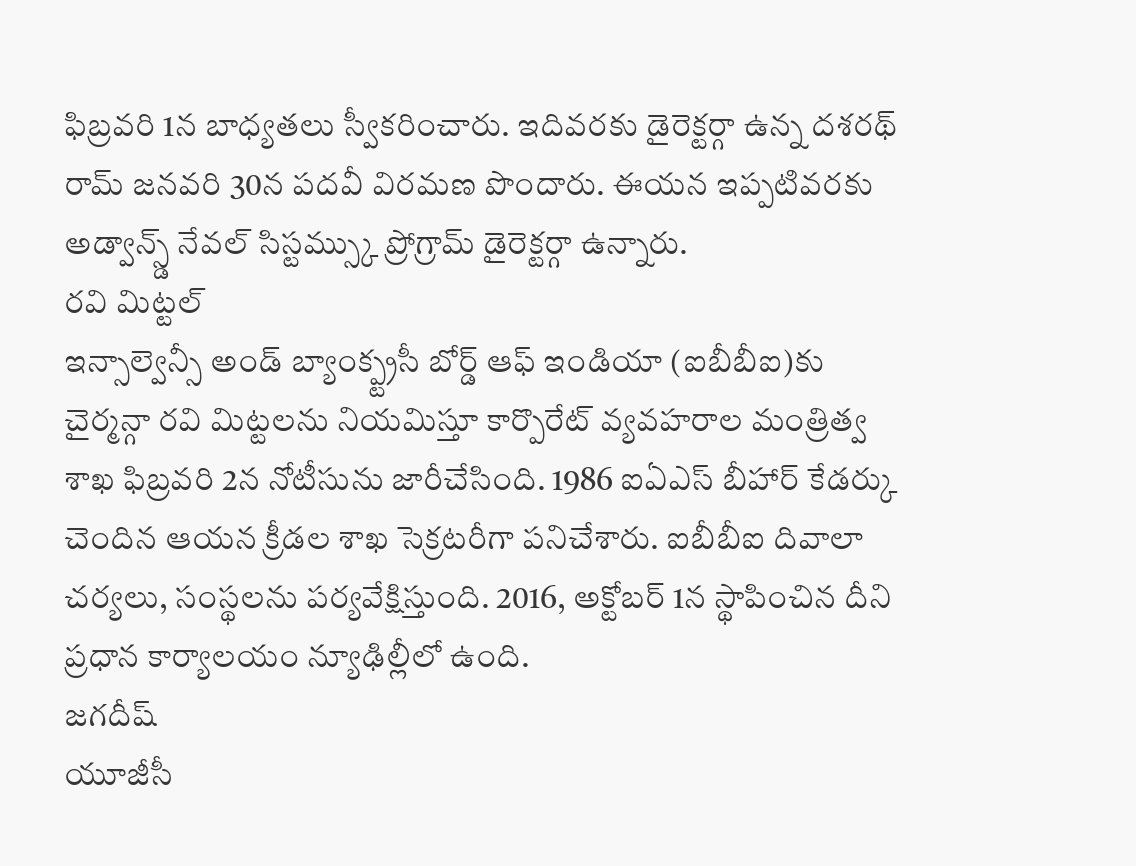ఫిబ్రవరి 1న బాధ్యతలు స్వీకరించారు. ఇదివరకు డైరెక్టర్గా ఉన్న దశరథ్ రామ్ జనవరి 30న పదవీ విరమణ పొందారు. ఈయన ఇప్పటివరకు అడ్వాన్స్డ్ నేవల్ సిస్టమ్స్కు ప్రోగ్రామ్ డైరెక్టర్గా ఉన్నారు.
రవి మిట్టల్
ఇన్సాల్వెన్సీ అండ్ బ్యాంక్ప్ట్రసీ బోర్డ్ ఆఫ్ ఇండియా (ఐబీబీఐ)కు చైర్మన్గా రవి మిట్టలను నియమిస్తూ కార్పొరేట్ వ్యవహరాల మంత్రిత్వ శాఖ ఫిబ్రవరి 2న నోటీసును జారీచేసింది. 1986 ఐఏఎస్ బీహార్ కేడర్కు చెందిన ఆయన క్రీడల శాఖ సెక్రటరీగా పనిచేశారు. ఐబీబీఐ దివాలా చర్యలు, సంస్థలను పర్యవేక్షిస్తుంది. 2016, అక్టోబర్ 1న స్థాపించిన దీని ప్రధాన కార్యాలయం న్యూఢిల్లీలో ఉంది.
జగదీష్
యూజీసీ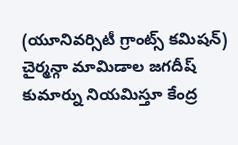(యూనివర్సిటీ గ్రాంట్స్ కమిషన్) చైర్మన్గా మామిడాల జగదీష్ కుమార్ను నియమిస్తూ కేంద్ర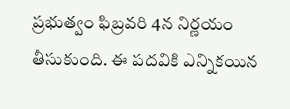ప్రభుత్వం ఫిబ్రవరి 4న నిర్ణయం తీసుకుంది. ఈ పదవికి ఎన్నికయిన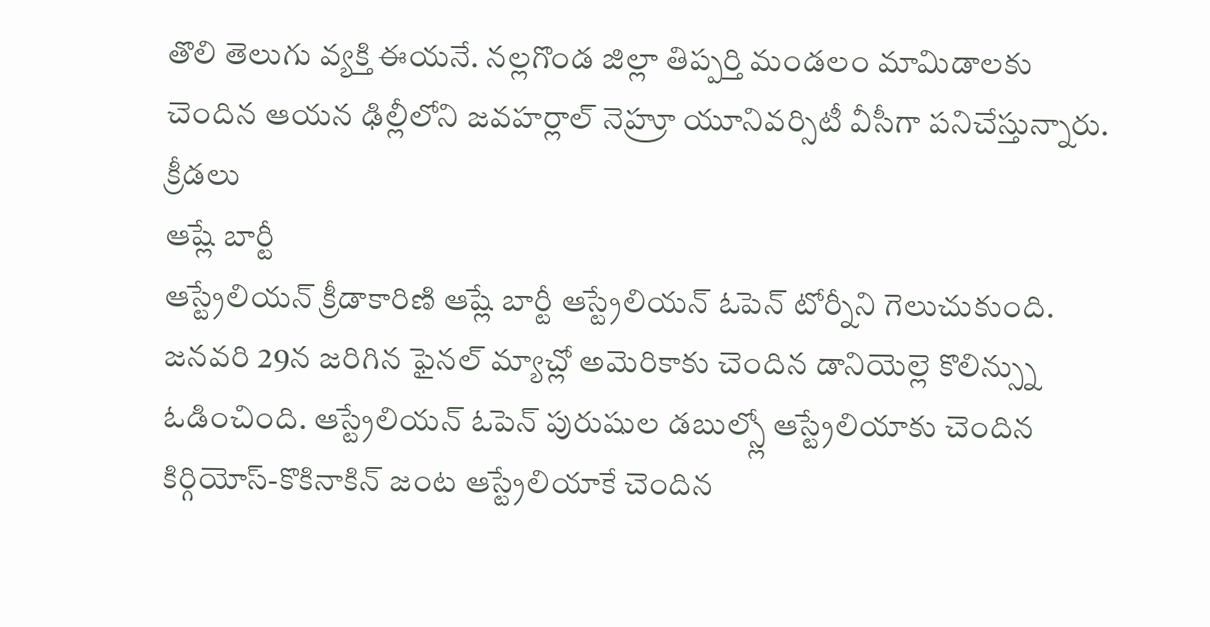తొలి తెలుగు వ్యక్తి ఈయనే. నల్లగొండ జిల్లా తిప్పర్తి మండలం మామిడాలకు చెందిన ఆయన ఢిల్లీలోని జవహర్లాల్ నెహ్రూ యూనివర్సిటీ వీసీగా పనిచేస్తున్నారు.
క్రీడలు
ఆష్లే బార్టీ
ఆస్ట్రేలియన్ క్రీడాకారిణి ఆష్లే బార్టీ ఆస్ట్రేలియన్ ఓపెన్ టోర్నీని గెలుచుకుంది. జనవరి 29న జరిగిన ఫైనల్ మ్యాచ్లో అమెరికాకు చెందిన డానియెల్లె కొలిన్స్ను ఓడించింది. ఆస్ట్రేలియన్ ఓపెన్ పురుషుల డబుల్స్లో ఆస్ట్రేలియాకు చెందిన కిర్గియోస్-కొకినాకిన్ జంట ఆస్ట్రేలియాకే చెందిన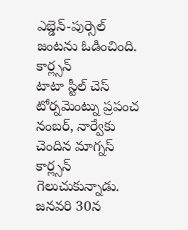ఎబ్డెన్-పుర్సెల్ జంటను ఓడించింది.
కార్ల్సన్
టాటా స్టీల్ చెస్ టోర్నమెంట్ను ప్రపంచ నంబర్, నార్వేకు చెందిన మాగ్నస్ కార్ల్సన్ గెలుచుకున్నాడు. జనవరి 30న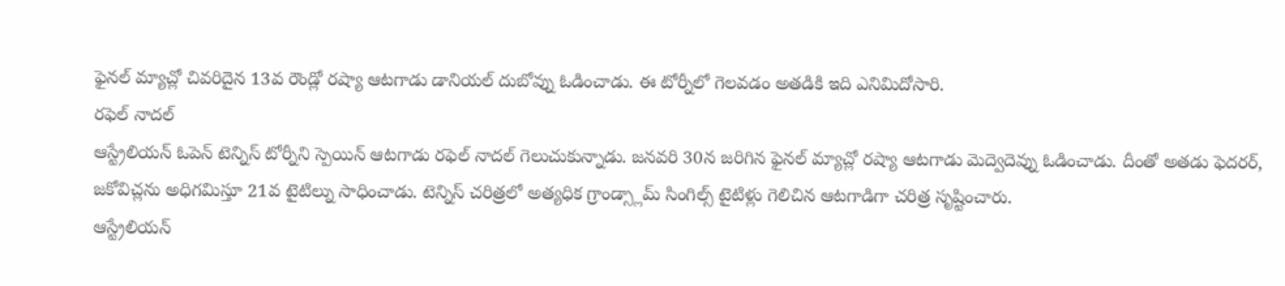ఫైనల్ మ్యాచ్లో చివరిదైన 13వ రౌండ్లో రష్యా ఆటగాడు డానియల్ దుబోవ్ను ఓడించాడు. ఈ టోర్నీలో గెలవడం అతడికి ఇది ఎనిమిదోసారి.
రఫెల్ నాదల్
ఆస్ట్రేలియన్ ఓపెన్ టెన్నిస్ టోర్నీని స్పెయిన్ ఆటగాడు రఫెల్ నాదల్ గెలుచుకున్నాడు. జనవరి 30న జరిగిన ఫైనల్ మ్యాచ్లో రష్యా ఆటగాడు మెద్వెదెవ్ను ఓడించాడు. దీంతో అతడు ఫెదరర్, జకోవిచ్లను అధిగమిస్తూ 21వ టైటిల్ను సాధించాడు. టెన్నిస్ చరిత్రలో అత్యధిక గ్రాండ్స్లామ్ సింగిల్స్ టైటిళ్లు గెలిచిన ఆటగాడిగా చరిత్ర సృష్టించారు.
ఆస్ట్రేలియన్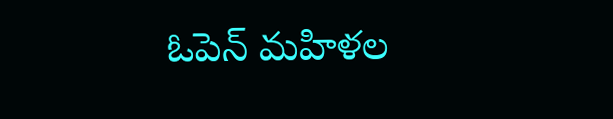ఓపెన్ మహిళల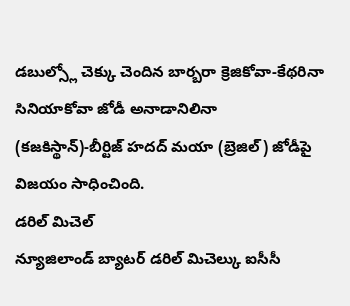డబుల్స్లో చెక్కు చెందిన బార్బరా క్రెజికోవా-కేథరినా సినియాకోవా జోడీ అనాడానిలినా (కజకిస్థాన్)-బీర్టిజ్ హదద్ మయా (బ్రెజిల్) జోడీపై విజయం సాధించింది.
డరిల్ మిచెల్
న్యూజిలాండ్ బ్యాటర్ డరిల్ మిచెల్కు ఐసీసీ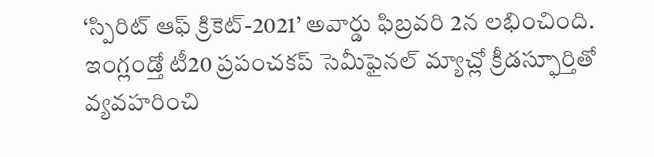‘స్పిరిట్ ఆఫ్ క్రికెట్-2021’ అవార్డు ఫిబ్రవరి 2న లభించింది. ఇంగ్లండ్తో టీ20 ప్రపంచకప్ సెమీఫైనల్ మ్యాచ్లో క్రీడస్ఫూర్తితో వ్యవహరించి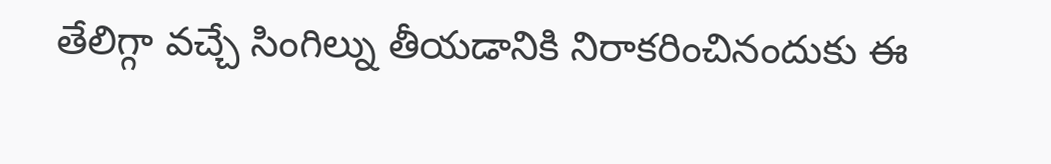తేలిగ్గా వచ్చే సింగిల్ను తీయడానికి నిరాకరించినందుకు ఈ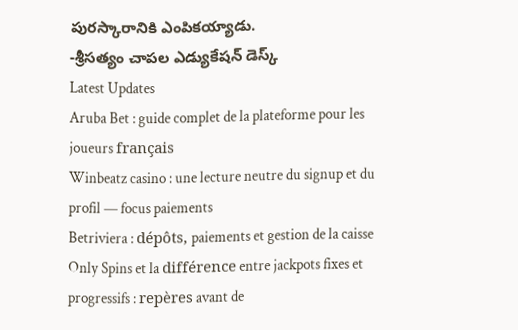పురస్కారానికి ఎంపికయ్యాడు.
-శ్రీసత్యం చాపల ఎడ్యుకేషన్ డెస్క్
Latest Updates
Aruba Bet : guide complet de la plateforme pour les joueurs français
Winbeatz casino : une lecture neutre du signup et du profil — focus paiements
Betriviera : dépôts, paiements et gestion de la caisse
Only Spins et la différence entre jackpots fixes et progressifs : repères avant de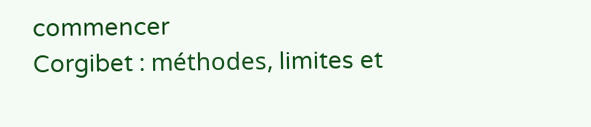commencer
Corgibet : méthodes, limites et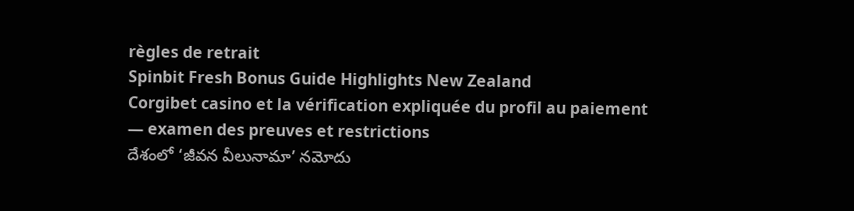règles de retrait
Spinbit Fresh Bonus Guide Highlights New Zealand
Corgibet casino et la vérification expliquée du profil au paiement — examen des preuves et restrictions
దేశంలో ‘జీవన వీలునామా’ నమోదు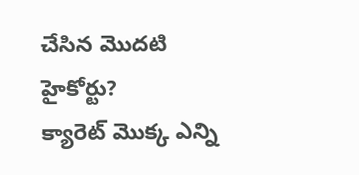చేసిన మొదటి హైకోర్టు?
క్యారెట్ మొక్క ఎన్ని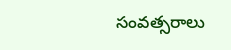సంవత్సరాలు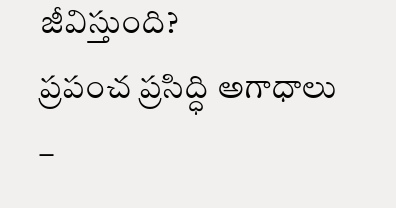జీవిస్తుంది?
ప్రపంచ ప్రసిద్ధి అగాధాలు –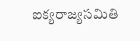ఐక్యరాజ్యసమితి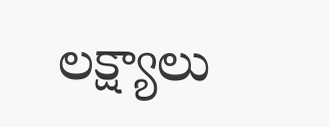లక్ష్యాలు